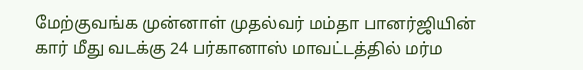மேற்குவங்க முன்னாள் முதல்வர் மம்தா பானர்ஜியின் கார் மீது வடக்கு 24 பர்கானாஸ் மாவட்டத்தில் மர்ம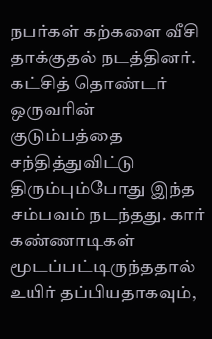நபர்கள் கற்களை வீசி தாக்குதல் நடத்தினர். கட்சித் தொண்டர் ஒருவரின் குடும்பத்தை சந்தித்துவிட்டு திரும்பும்போது இந்த சம்பவம் நடந்தது. கார் கண்ணாடிகள் மூடப்பட்டிருந்ததால் உயிர் தப்பியதாகவும்,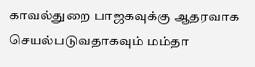காவல்துறை பாஜகவுக்கு ஆதரவாக செயல்படுவதாகவும் மம்தா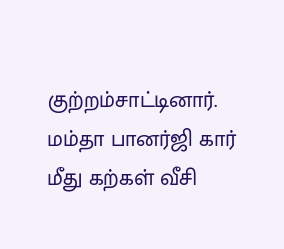குற்றம்சாட்டினார்.
மம்தா பானர்ஜி கார் மீது கற்கள் வீசி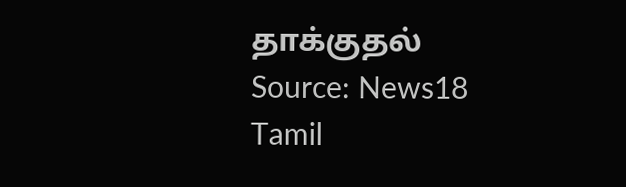தாக்குதல்
Source: News18 Tamil